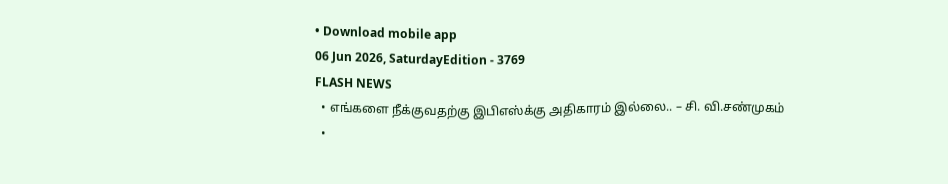• Download mobile app
06 Jun 2026, SaturdayEdition - 3769
FLASH NEWS
  • எங்களை நீக்குவதற்கு இபிஎஸ்க்கு அதிகாரம் இல்லை.. – சி. வி.சண்முகம்
  •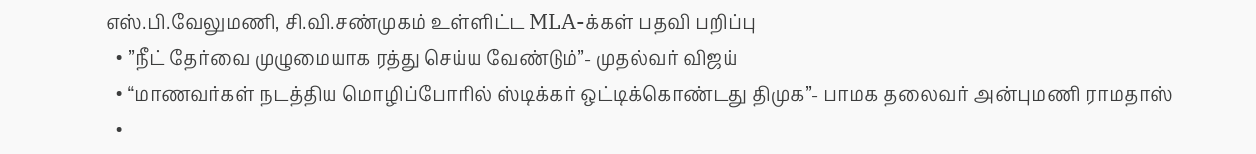எஸ்.பி.வேலுமணி, சி.வி.சண்முகம் உள்ளிட்ட MLA-க்கள் பதவி பறிப்பு
  • ”நீட் தேர்வை முழுமையாக ரத்து செய்ய வேண்டும்”- முதல்வர் விஜய்
  • “மாணவர்கள் நடத்திய மொழிப்போரில் ஸ்டிக்கர் ஒட்டிக்கொண்டது திமுக”- பாமக தலைவர் அன்புமணி ராமதாஸ்
  •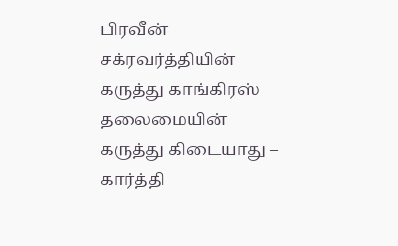பிரவீன் சக்ரவர்த்தியின் கருத்து காங்கிரஸ் தலைமையின் கருத்து கிடையாது – கார்த்தி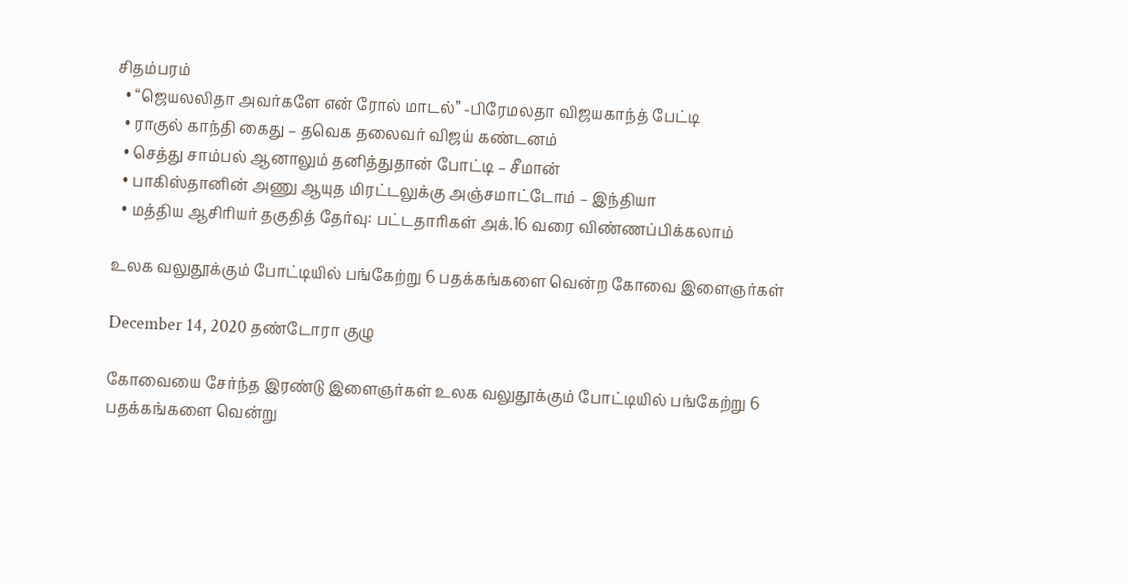சிதம்பரம்
  • “ஜெயலலிதா அவர்களே என் ரோல் மாடல்” -பிரேமலதா விஜயகாந்த் பேட்டி
  • ராகுல் காந்தி கைது – தவெக தலைவர் விஜய் கண்டனம்
  • செத்து சாம்பல் ஆனாலும் தனித்துதான் போட்டி – சீமான்
  • பாகிஸ்தானின் அணு ஆயுத மிரட்டலுக்கு அஞ்சமாட்டோம் – இந்தியா
  • மத்திய ஆசிரியர் தகுதித் தேர்வு: பட்டதாரிகள் அக்.16 வரை விண்ணப்பிக்கலாம்

உலக வலுதூக்கும் போட்டியில் பங்கேற்று 6 பதக்கங்களை வென்ற கோவை இளைஞர்கள்

December 14, 2020 தண்டோரா குழு

கோவையை சேர்ந்த இரண்டு இளைஞர்கள் உலக வலுதூக்கும் போட்டியில் பங்கேற்று 6 பதக்கங்களை வென்று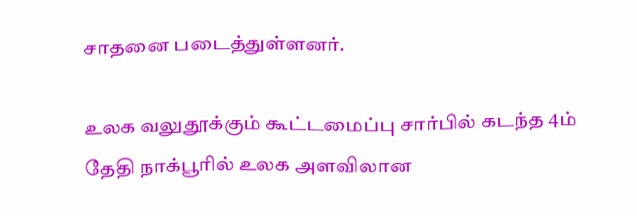சாதனை படைத்துள்ளனர்.

உலக வலுதூக்கும் கூட்டமைப்பு சார்பில் கடந்த 4ம் தேதி நாக்பூரில் உலக அளவிலான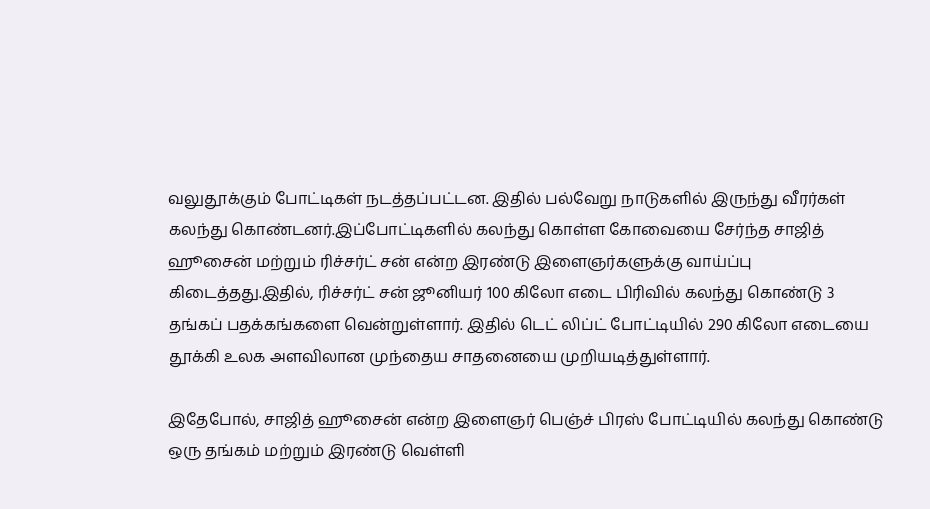வலுதூக்கும் போட்டிகள் நடத்தப்பட்டன. இதில் பல்வேறு நாடுகளில் இருந்து வீரர்கள் கலந்து கொண்டனர்.இப்போட்டிகளில் கலந்து கொள்ள கோவையை சேர்ந்த சாஜித் ஹூசைன் மற்றும் ரிச்சர்ட் சன் என்ற இரண்டு இளைஞர்களுக்கு வாய்ப்பு கிடைத்தது.இதில், ரிச்சர்ட் சன் ஜூனியர் 100 கிலோ எடை பிரிவில் கலந்து கொண்டு 3 தங்கப் பதக்கங்களை வென்றுள்ளார். இதில் டெட் லிப்ட் போட்டியில் 290 கிலோ எடையை தூக்கி உலக அளவிலான முந்தைய சாதனையை முறியடித்துள்ளார்.

இதேபோல், சாஜித் ஹூசைன் என்ற இளைஞர் பெஞ்ச் பிரஸ் போட்டியில் கலந்து கொண்டு ஒரு தங்கம் மற்றும் இரண்டு வெள்ளி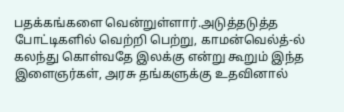பதக்கங்களை வென்றுள்ளார்.அடுத்தடுத்த போட்டிகளில் வெற்றி பெற்று, காமன்வெல்த்-ல் கலந்து கொள்வதே இலக்கு என்று கூறும் இந்த இளைஞர்கள், அரசு தங்களுக்கு உதவினால்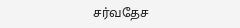சர்வதேச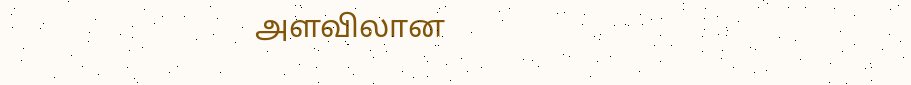அளவிலான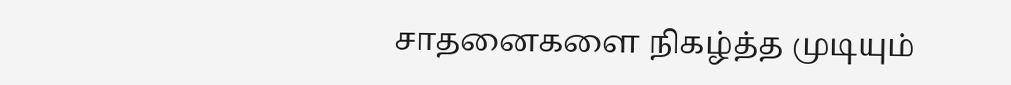சாதனைகளை நிகழ்த்த முடியும்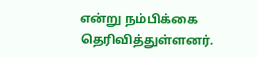என்று நம்பிக்கை தெரிவித்துள்ளனர்.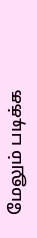மேலும் படிக்க